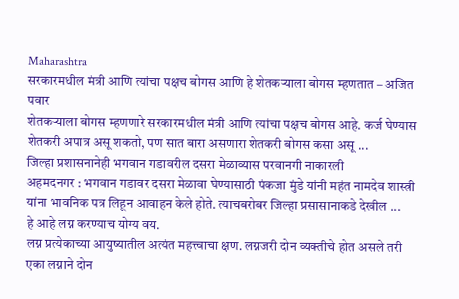Maharashtra
सरकारमधील मंत्री आणि त्यांचा पक्षच बोगस आणि हे शेतकऱ्याला बोगस म्हणतात – अजित पवार
शेतकऱ्याला बोगस म्हणणारे सरकारमधील मंत्री आणि त्यांचा पक्षच बोगस आहे. कर्ज घेण्यास शेतकरी अपात्र असू शकतो, पण सात बारा असणारा शेतकरी बोगस कसा असू ...
जिल्हा प्रशासनानेही भगवान गडावरील दसरा मेळाव्यास परवानगी नाकारली
अहमदनगर : भगवान गडावर दसरा मेळावा घेण्यासाठी पंकजा मुंडे यांनी महंत नामदेव शास्त्री यांना भावनिक पत्र लिहून आवाहन केले होते. त्याचबरोबर जिल्हा प्रसासानाकडे देखील ...
हे आहे लग्न करण्याच योग्य वय.
लग्न प्रत्येकाच्या आयुष्यातील अत्यंत महत्त्वाचा क्षण. लग्नजरी दोन व्यक्तीचे होत असले तरी एका लग्नाने दोन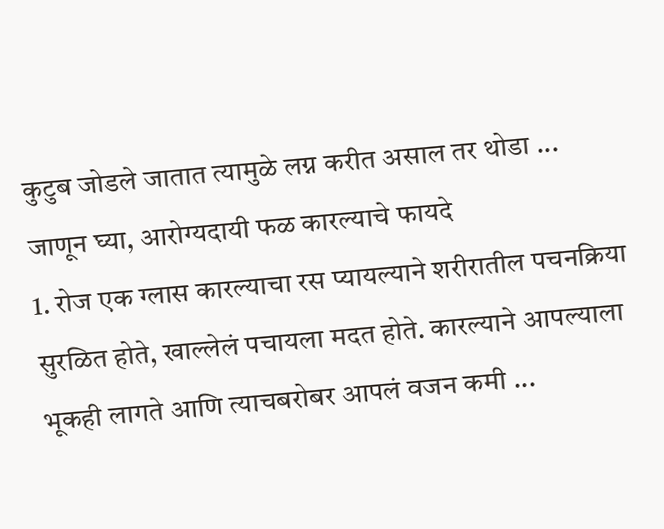कुटुब जोडले जातात त्यामुळे लग्न करीत असाल तर थोडा ...
जाणून घ्या, आरोग्यदायी फळ कारल्याचे फायदे
1. रोज एक ग्लास कारल्याचा रस प्यायल्याने शरीरातील पचनक्रिया सुरळित होते, खाल्लेलं पचायला मदत होते. कारल्याने आपल्याला भूकही लागते आणि त्याचबरोबर आपलं वजन कमी ...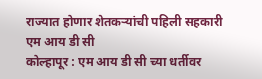राज्यात होणार शेतकऱ्यांची पहिली सहकारी एम आय डी सी
कोल्हापूर : एम आय डी सी च्या धर्तीवर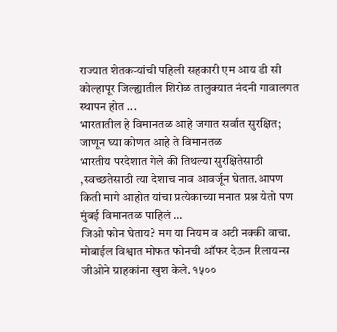राज्यात शेतकऱ्यांची पहिली सहकारी एम आय डी सी कोल्हापूर जिल्ह्यातील शिरोळ तालुक्यात नंदनी गावालगत स्थापन होत ...
भारतातील हे विमानतळ आहे जगात सर्वात सुरक्षित; जाणून घ्या कोणत आहे ते विमानतळ
भारतीय परदेशात गेले की तिथल्या सुरक्षितेसाठी ,स्वच्छतेसाठी त्या देशाच नाव आवर्जून घेतात.आपण किती मागे आहोत यांचा प्रत्येकाच्या मनात प्रश्न येतो पण मुंबई विमानतळ पाहिलं ...
जिओ फोन घेताय? मग या नियम व अटी नक्की वाचा.
मोबाईल विश्वात मोफत फोनची ऑफर देऊन रिलायन्स जीओने ग्राहकांना खुश केले. १५००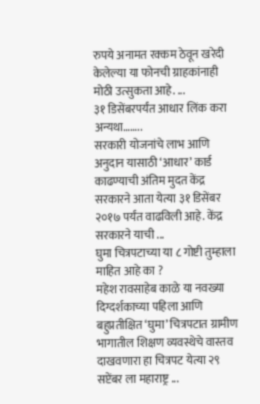रुपये अनामत रक्कम ठेवून खरेदी केलेल्या या फोनची ग्राहकांनाही मोठी उत्सुकता आहे. ...
३१ डिसेंबरपर्यंत आधार लिंक करा अन्यथा……..
सरकारी योजनांचे लाभ आणि अनुदान यासाठी ‘आधार’ कार्ड काढण्याची अंतिम मुदत केंद्र सरकारने आता येत्या ३१ डिसेंबर २०१७ पर्यंत वाढविली आहे. केंद्र सरकारने याची ...
घुमा चित्रपटाच्या या ८ गोष्टी तुम्हाला माहित आहे का ?
महेश रावसाहेब काळे या नवख्या दिग्दर्शकाच्या पहिला आणि बहुप्रतीक्षित ‘घुमा’ चित्रपटात ग्रामीण भागातील शिक्षण व्यवस्थेचे वास्तव दाखवणारा हा चित्रपट येत्या २९ सप्टेंबर ला महाराष्ट्र ...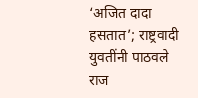‘अजित दादा हसतात’; राष्ट्रवादी युवतींनी पाठवले राज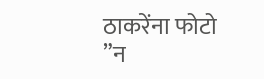ठाकरेंना फोटो
”न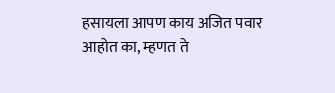हसायला आपण काय अजित पवार आहोत का, म्हणत ते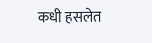कधी हसलेत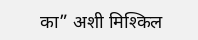का” अशी मिश्किल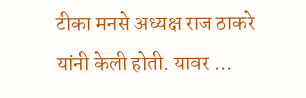टीका मनसे अध्यक्ष राज ठाकरे यांनी केली होती. यावर ...